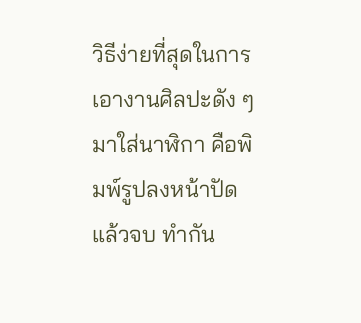วิธีง่ายที่สุดในการเอางานศิลปะดัง ๆ มาใส่นาฬิกา คือพิมพ์รูปลงหน้าปัดแล้วจบ ทำกัน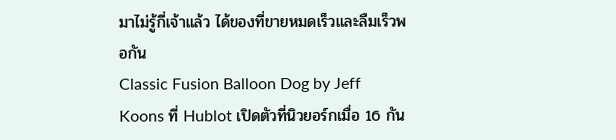มาไม่รู้กี่เจ้าแล้ว ได้ของที่ขายหมดเร็วและลืมเร็วพอกัน
Classic Fusion Balloon Dog by Jeff Koons ที่ Hublot เปิดตัวที่นิวยอร์กเมื่อ 16 กัน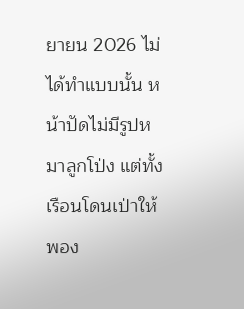ยายน 2026 ไม่ได้ทำแบบนั้น หน้าปัดไม่มีรูปหมาลูกโป่ง แต่ทั้งเรือนโดนเป่าให้พอง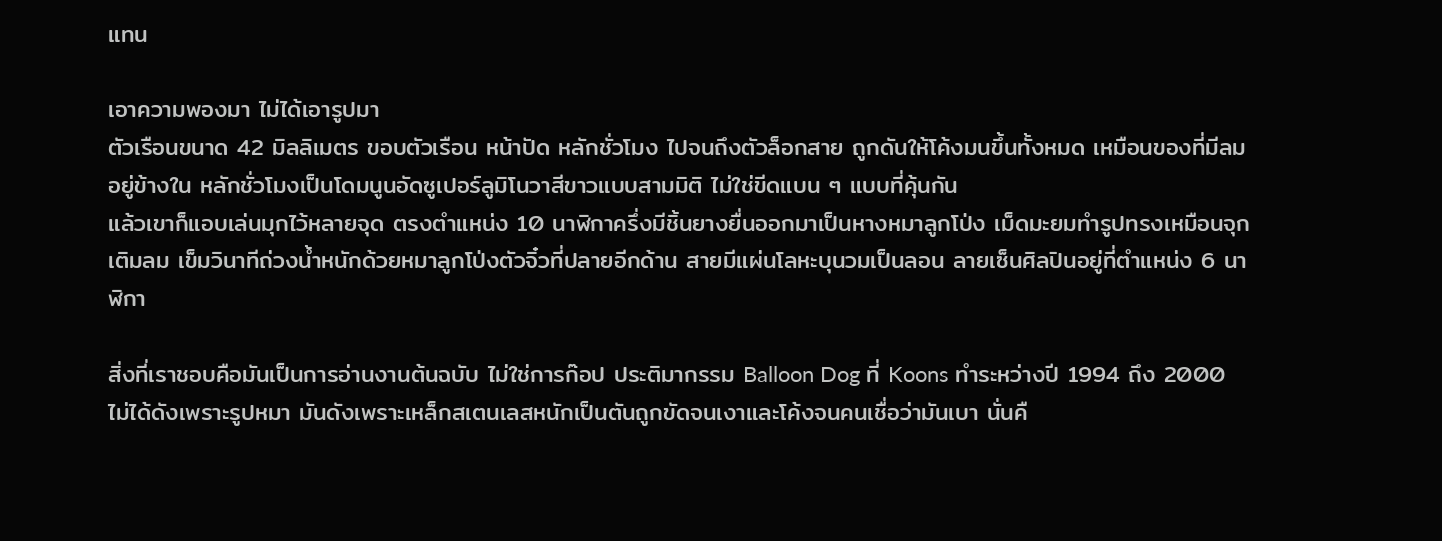แทน

เอาความพองมา ไม่ได้เอารูปมา
ตัวเรือนขนาด 42 มิลลิเมตร ขอบตัวเรือน หน้าปัด หลักชั่วโมง ไปจนถึงตัวล็อกสาย ถูกดันให้โค้งมนขึ้นทั้งหมด เหมือนของที่มีลมอยู่ข้างใน หลักชั่วโมงเป็นโดมนูนอัดซูเปอร์ลูมิโนวาสีขาวแบบสามมิติ ไม่ใช่ขีดแบน ๆ แบบที่คุ้นกัน
แล้วเขาก็แอบเล่นมุกไว้หลายจุด ตรงตำแหน่ง 10 นาฬิกาครึ่งมีชิ้นยางยื่นออกมาเป็นหางหมาลูกโป่ง เม็ดมะยมทำรูปทรงเหมือนจุกเติมลม เข็มวินาทีถ่วงน้ำหนักด้วยหมาลูกโป่งตัวจิ๋วที่ปลายอีกด้าน สายมีแผ่นโลหะบุนวมเป็นลอน ลายเซ็นศิลปินอยู่ที่ตำแหน่ง 6 นาฬิกา

สิ่งที่เราชอบคือมันเป็นการอ่านงานต้นฉบับ ไม่ใช่การก๊อป ประติมากรรม Balloon Dog ที่ Koons ทำระหว่างปี 1994 ถึง 2000 ไม่ได้ดังเพราะรูปหมา มันดังเพราะเหล็กสเตนเลสหนักเป็นตันถูกขัดจนเงาและโค้งจนคนเชื่อว่ามันเบา นั่นคื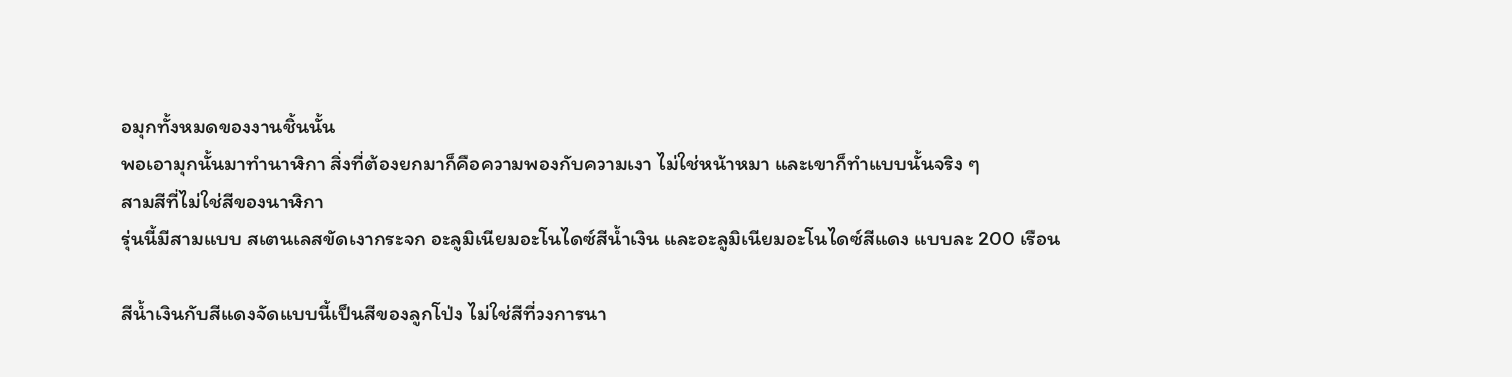อมุกทั้งหมดของงานชิ้นนั้น
พอเอามุกนั้นมาทำนาฬิกา สิ่งที่ต้องยกมาก็คือความพองกับความเงา ไม่ใช่หน้าหมา และเขาก็ทำแบบนั้นจริง ๆ
สามสีที่ไม่ใช่สีของนาฬิกา
รุ่นนี้มีสามแบบ สเตนเลสขัดเงากระจก อะลูมิเนียมอะโนไดซ์สีน้ำเงิน และอะลูมิเนียมอะโนไดซ์สีแดง แบบละ 200 เรือน

สีน้ำเงินกับสีแดงจัดแบบนี้เป็นสีของลูกโป่ง ไม่ใช่สีที่วงการนา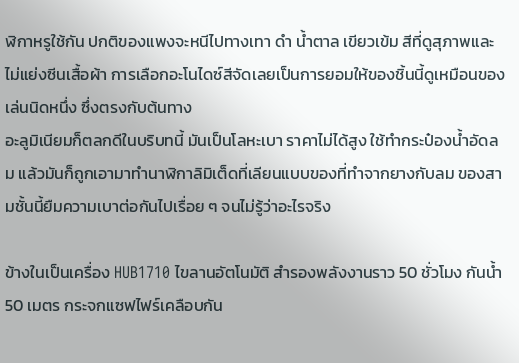ฬิกาหรูใช้กัน ปกติของแพงจะหนีไปทางเทา ดำ น้ำตาล เขียวเข้ม สีที่ดูสุภาพและไม่แย่งซีนเสื้อผ้า การเลือกอะโนไดซ์สีจัดเลยเป็นการยอมให้ของชิ้นนี้ดูเหมือนของเล่นนิดหนึ่ง ซึ่งตรงกับต้นทาง
อะลูมิเนียมก็ตลกดีในบริบทนี้ มันเป็นโลหะเบา ราคาไม่ได้สูง ใช้ทำกระป๋องน้ำอัดลม แล้วมันก็ถูกเอามาทำนาฬิกาลิมิเต็ดที่เลียนแบบของที่ทำจากยางกับลม ของสามชั้นนี้ยืมความเบาต่อกันไปเรื่อย ๆ จนไม่รู้ว่าอะไรจริง

ข้างในเป็นเครื่อง HUB1710 ไขลานอัตโนมัติ สำรองพลังงานราว 50 ชั่วโมง กันน้ำ 50 เมตร กระจกแซฟไฟร์เคลือบกัน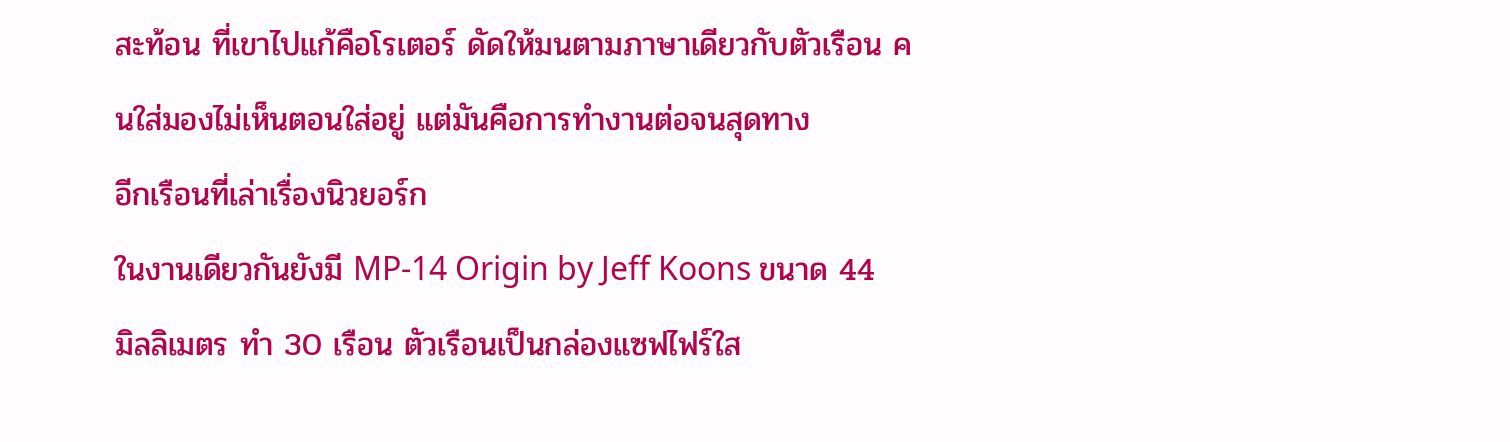สะท้อน ที่เขาไปแก้คือโรเตอร์ ดัดให้มนตามภาษาเดียวกับตัวเรือน คนใส่มองไม่เห็นตอนใส่อยู่ แต่มันคือการทำงานต่อจนสุดทาง
อีกเรือนที่เล่าเรื่องนิวยอร์ก
ในงานเดียวกันยังมี MP-14 Origin by Jeff Koons ขนาด 44 มิลลิเมตร ทำ 30 เรือน ตัวเรือนเป็นกล่องแซฟไฟร์ใส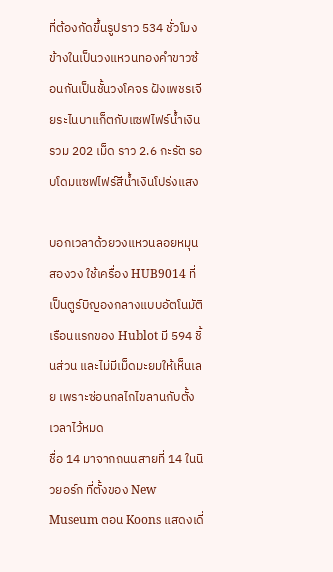ที่ต้องกัดขึ้นรูปราว 534 ชั่วโมง ข้างในเป็นวงแหวนทองคำขาวซ้อนกันเป็นชั้นวงโคจร ฝังเพชรเจียระไนบาแก็ตกับแซฟไฟร์น้ำเงินรวม 202 เม็ด ราว 2.6 กะรัต รอบโดมแซฟไฟร์สีน้ำเงินโปร่งแสง

บอกเวลาด้วยวงแหวนลอยหมุนสองวง ใช้เครื่อง HUB9014 ที่เป็นตูร์บิญองกลางแบบอัตโนมัติเรือนแรกของ Hublot มี 594 ชิ้นส่วน และไม่มีเม็ดมะยมให้เห็นเลย เพราะซ่อนกลไกไขลานกับตั้งเวลาไว้หมด
ชื่อ 14 มาจากถนนสายที่ 14 ในนิวยอร์ก ที่ตั้งของ New Museum ตอน Koons แสดงเดี่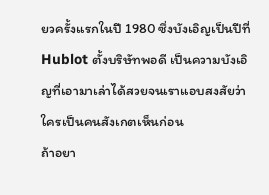ยวครั้งแรกในปี 1980 ซึ่งบังเอิญเป็นปีที่ Hublot ตั้งบริษัทพอดี เป็นความบังเอิญที่เอามาเล่าได้สวยจนเราแอบสงสัยว่าใครเป็นคนสังเกตเห็นก่อน
ถ้าอยา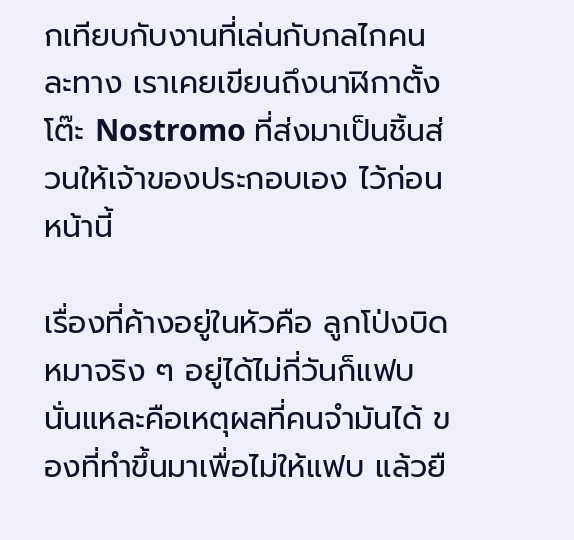กเทียบกับงานที่เล่นกับกลไกคนละทาง เราเคยเขียนถึงนาฬิกาตั้งโต๊ะ Nostromo ที่ส่งมาเป็นชิ้นส่วนให้เจ้าของประกอบเอง ไว้ก่อนหน้านี้

เรื่องที่ค้างอยู่ในหัวคือ ลูกโป่งบิดหมาจริง ๆ อยู่ได้ไม่กี่วันก็แฟบ นั่นแหละคือเหตุผลที่คนจำมันได้ ของที่ทำขึ้นมาเพื่อไม่ให้แฟบ แล้วยื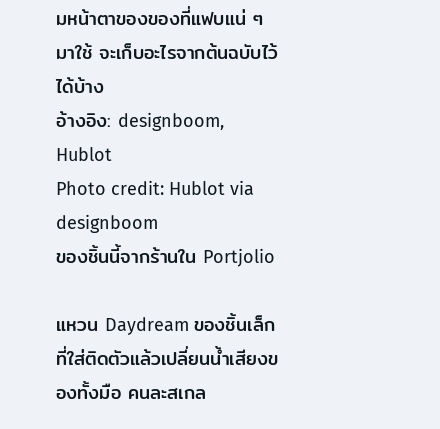มหน้าตาของของที่แฟบแน่ ๆ มาใช้ จะเก็บอะไรจากต้นฉบับไว้ได้บ้าง
อ้างอิง: designboom, Hublot
Photo credit: Hublot via designboom
ของชิ้นนี้จากร้านใน Portjolio

แหวน Daydream ของชิ้นเล็กที่ใส่ติดตัวแล้วเปลี่ยนน้ำเสียงของทั้งมือ คนละสเกล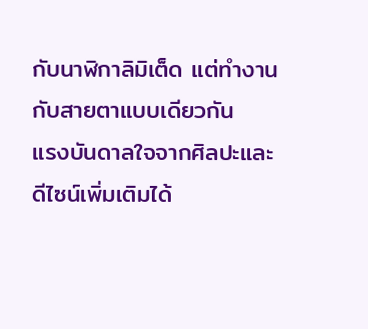กับนาฬิกาลิมิเต็ด แต่ทำงานกับสายตาแบบเดียวกัน
แรงบันดาลใจจากศิลปะและดีไซน์เพิ่มเติมได้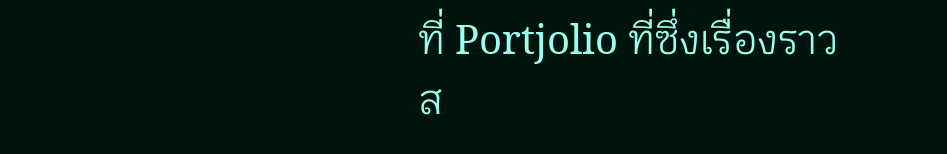ที่ Portjolio ที่ซึ่งเรื่องราวส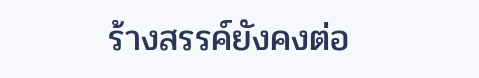ร้างสรรค์ยังคงต่อ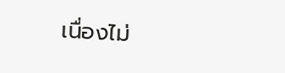เนื่องไม่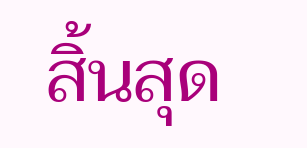สิ้นสุด